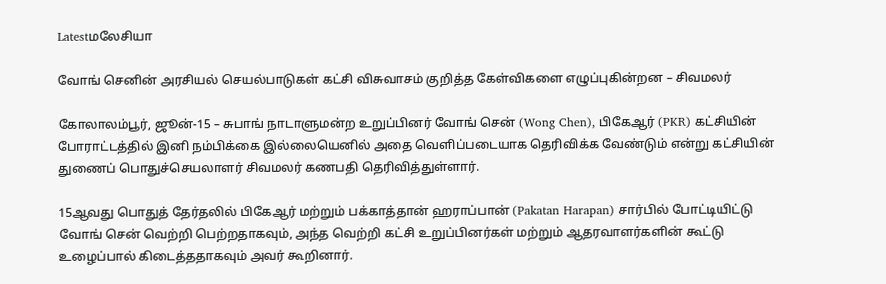Latestமலேசியா

வோங் செனின் அரசியல் செயல்பாடுகள் கட்சி விசுவாசம் குறித்த கேள்விகளை எழுப்புகின்றன – சிவமலர்

கோலாலம்பூர், ஜூன்-15 – சுபாங் நாடாளுமன்ற உறுப்பினர் வோங் சென் (Wong Chen), பிகேஆர் (PKR) கட்சியின் போராட்டத்தில் இனி நம்பிக்கை இல்லையெனில் அதை வெளிப்படையாக தெரிவிக்க வேண்டும் என்று கட்சியின் துணைப் பொதுச்செயலாளர் சிவமலர் கணபதி தெரிவித்துள்ளார்.

15ஆவது பொதுத் தேர்தலில் பிகேஆர் மற்றும் பக்காத்தான் ஹராப்பான் (Pakatan Harapan) சார்பில் போட்டியிட்டு வோங் சென் வெற்றி பெற்றதாகவும், அந்த வெற்றி கட்சி உறுப்பினர்கள் மற்றும் ஆதரவாளர்களின் கூட்டு உழைப்பால் கிடைத்ததாகவும் அவர் கூறினார்.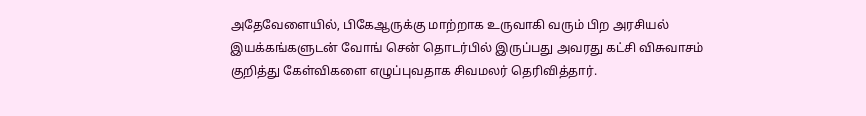அதேவேளையில், பிகேஆருக்கு மாற்றாக உருவாகி வரும் பிற அரசியல் இயக்கங்களுடன் வோங் சென் தொடர்பில் இருப்பது அவரது கட்சி விசுவாசம் குறித்து கேள்விகளை எழுப்புவதாக சிவமலர் தெரிவித்தார்.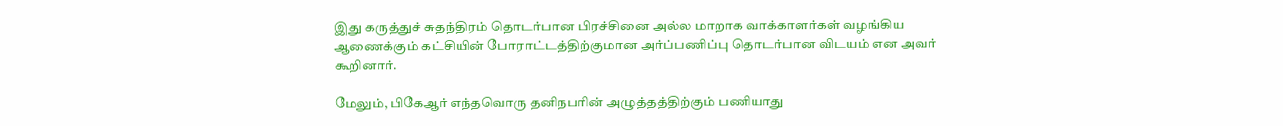இது கருத்துச் சுதந்திரம் தொடர்பான பிரச்சினை அல்ல மாறாக வாக்காளர்கள் வழங்கிய ஆணைக்கும் கட்சியின் போராட்டத்திற்குமான அர்ப்பணிப்பு தொடர்பான விடயம் என அவர் கூறினார்.

மேலும், பிகேஆர் எந்தவொரு தனிநபரின் அழுத்தத்திற்கும் பணியாது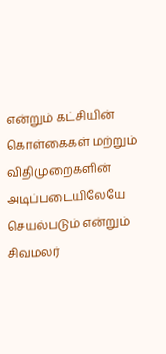என்றும் கட்சியின் கொள்கைகள் மற்றும் விதிமுறைகளின் அடிப்படையிலேயே செயல்படும் என்றும் சிவமலர்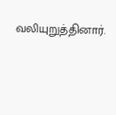வலியுறுத்தினார்.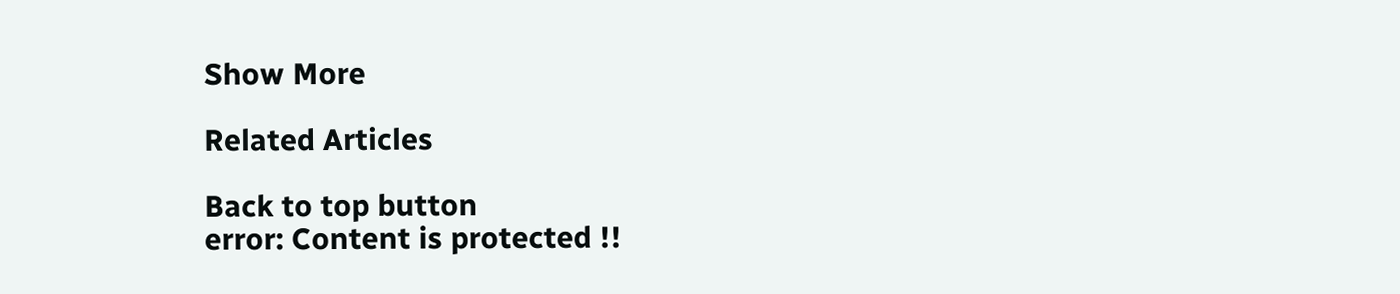Show More

Related Articles

Back to top button
error: Content is protected !!